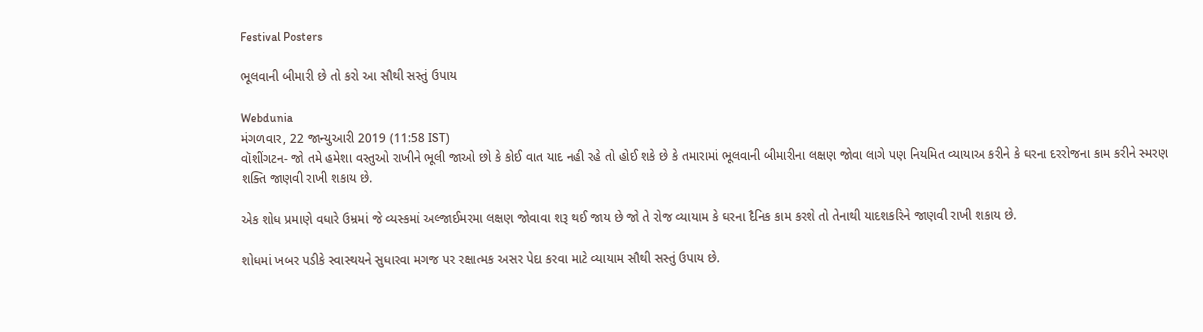Festival Posters

ભૂલવાની બીમારી છે તો કરો આ સૌથી સસ્તું ઉપાય

Webdunia
મંગળવાર, 22 જાન્યુઆરી 2019 (11:58 IST)
વૉશીંગટન- જો તમે હમેશા વસ્તુઓ રાખીને ભૂલી જાઓ છો કે કોઈ વાત યાદ નહી રહે તો હોઈ શકે છે કે તમારામાં ભૂલવાની બીમારીના લક્ષણ જોવા લાગે પણ નિયમિત વ્યાયાઅ કરીને કે ઘરના દરરોજના કામ કરીને સ્મરણ શક્તિ જાણવી રાખી શકાય છે.

એક શોધ પ્રમાણે વધારે ઉમ્રમાં જે વ્યસ્કમાં અલ્જાઈમરમા લક્ષણ જોવાવા શરૂ થઈ જાય છે જો તે રોજ વ્યાયામ કે ઘરના દૈનિક કામ કરશે તો તેનાથી યાદશકરિને જાણવી રાખી શકાય છે.

શોધમાં ખબર પડીકે સ્વાસ્થયને સુધારવા મગજ પર રક્ષાત્મક અસર પેદા કરવા માટે વ્યાયામ સૌથી સસ્તું ઉપાય છે.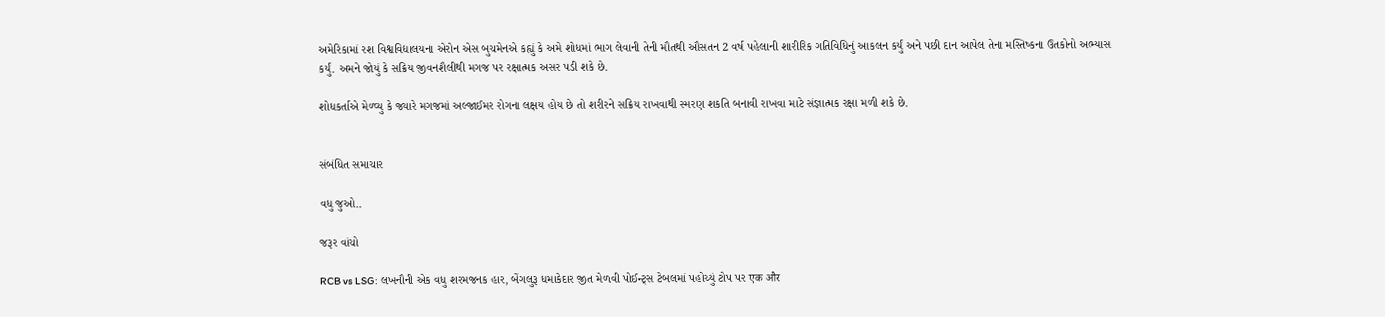અમેરિકામાં રશ વિશ્વવિદ્યાલયના એરોન એસ બુચમેનએ કહ્યું કે અમે શોધમાં ભાગ લેવાની તેની મૌતથી ઔસતન 2 વર્ષ પહેલાની શારીરિક ગતિવિધિનું આકલન કર્યું અને પછી દાન આપેલ તેના મસ્તિષ્કના ઉતકોનો અભ્યાસ કર્યું. અમને જોયું કે સક્રિય જીવનશૈલીથી મગજ પર રક્ષાત્મક અસર પડી શકે છે.

શોધકર્તાએ મેળ્વ્યુ કે જ્યારે મગજમાં અલ્જાઈમર રોગના લક્ષય હોય છે તો શરીરને સક્રિય રાખવાથી સ્મરણ શકતિ બનાવી રાખવા માટે સંજ્ઞાત્મક રક્ષા મળી શકે છે.


સંબંધિત સમાચાર

વધુ જુઓ..

જરૂર વાંચો

RCB vs LSG: લખનૌની એક વધુ શરમજનક હાર, બેંગલુરૂ ધમાકેદાર જીત મેળવી પોઈન્ટ્સ ટેબલમાં પહોચ્યું ટોપ પર एक और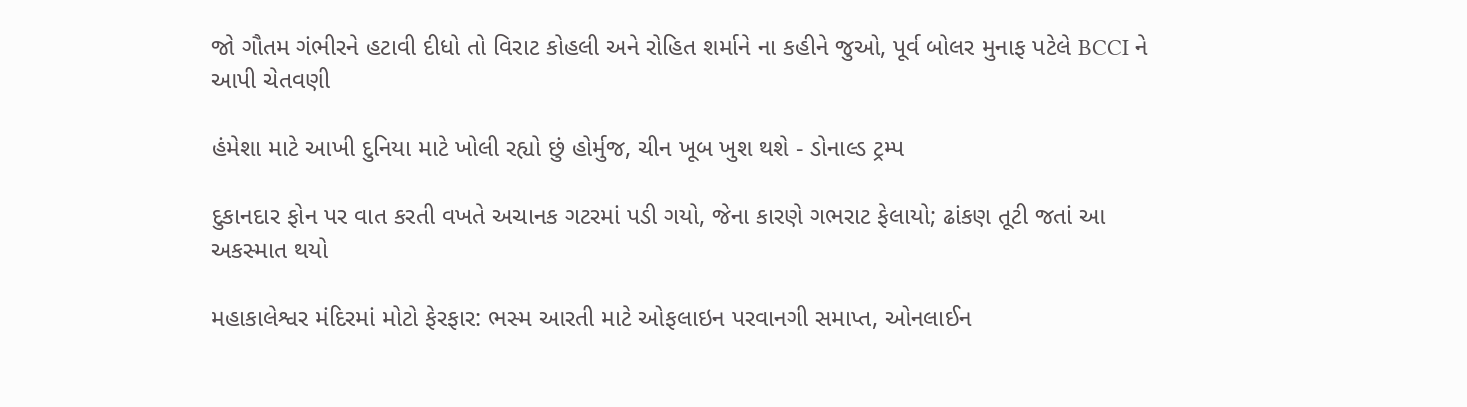જો ગૌતમ ગંભીરને હટાવી દીધો તો વિરાટ કોહલી અને રોહિત શર્માને ના કહીને જુઓ, પૂર્વ બોલર મુનાફ પટેલે BCCI ને આપી ચેતવણી

હંમેશા માટે આખી દુનિયા માટે ખોલી રહ્યો છું હોર્મુજ, ચીન ખૂબ ખુશ થશે - ડોનાલ્ડ ટ્રમ્પ

દુકાનદાર ફોન પર વાત કરતી વખતે અચાનક ગટરમાં પડી ગયો, જેના કારણે ગભરાટ ફેલાયો; ઢાંકણ તૂટી જતાં આ અકસ્માત થયો

મહાકાલેશ્વર મંદિરમાં મોટો ફેરફાર: ભસ્મ આરતી માટે ઓફલાઇન પરવાનગી સમાપ્ત, ઓનલાઈન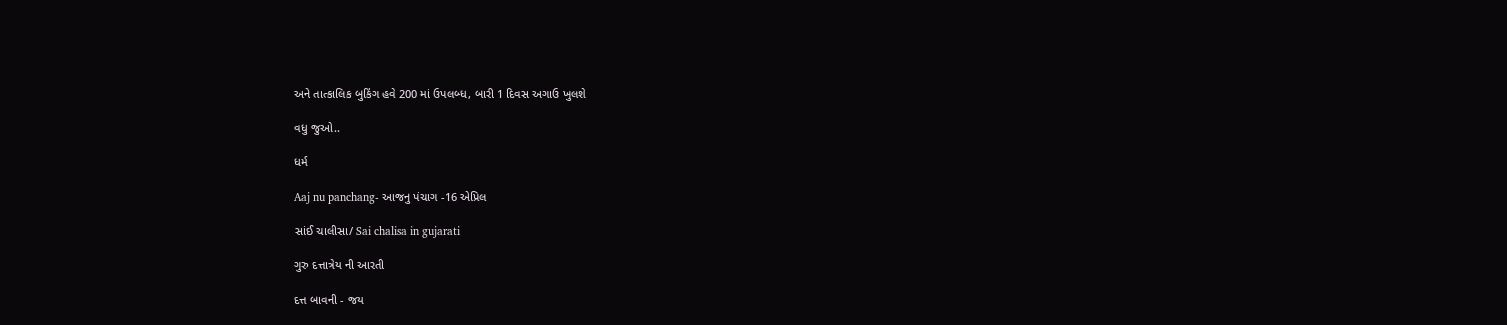અને તાત્કાલિક બુકિંગ હવે 200 માં ઉપલબ્ધ, બારી 1 દિવસ અગાઉ ખુલશે

વધુ જુઓ..

ધર્મ

Aaj nu panchang- આજનુ પંચાગ -16 એપ્રિલ

સાંઈ ચાલીસા/ Sai chalisa in gujarati

ગુરુ દત્તાત્રેય ની આરતી

દત્ત બાવની - જય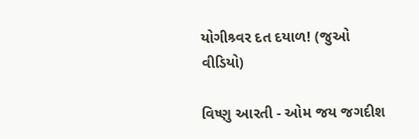યોગીશ્ર્વર દત દયાળ! (જુઓ વીડિયો)

વિષ્ણુ આરતી - ઓમ જય જગદીશ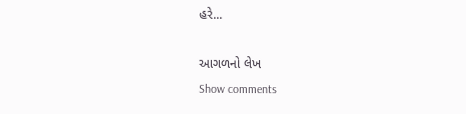હરે...

આગળનો લેખ
Show comments